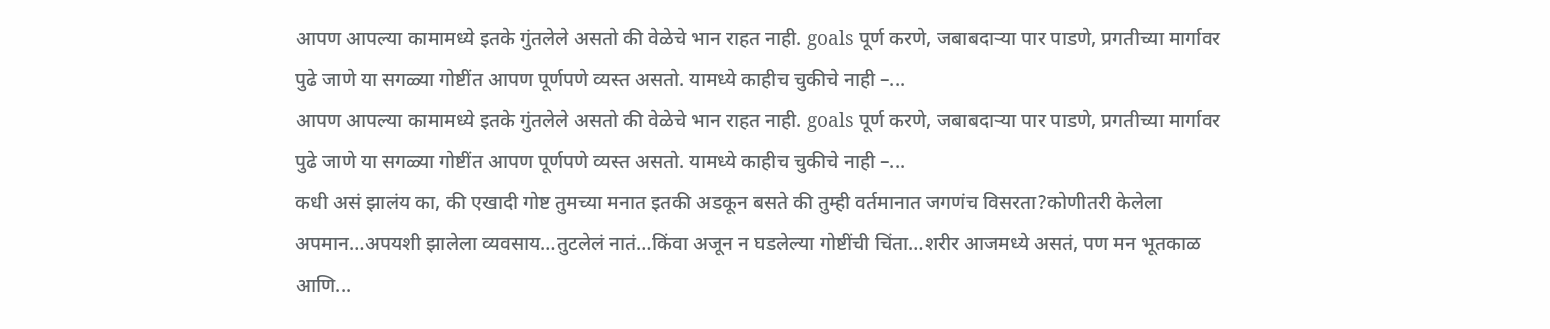आपण आपल्या कामामध्ये इतके गुंतलेले असतो की वेळेचे भान राहत नाही. goals पूर्ण करणे, जबाबदाऱ्या पार पाडणे, प्रगतीच्या मार्गावर पुढे जाणे या सगळ्या गोष्टींत आपण पूर्णपणे व्यस्त असतो. यामध्ये काहीच चुकीचे नाही –...
आपण आपल्या कामामध्ये इतके गुंतलेले असतो की वेळेचे भान राहत नाही. goals पूर्ण करणे, जबाबदाऱ्या पार पाडणे, प्रगतीच्या मार्गावर पुढे जाणे या सगळ्या गोष्टींत आपण पूर्णपणे व्यस्त असतो. यामध्ये काहीच चुकीचे नाही –...
कधी असं झालंय का, की एखादी गोष्ट तुमच्या मनात इतकी अडकून बसते की तुम्ही वर्तमानात जगणंच विसरता?कोणीतरी केलेला अपमान…अपयशी झालेला व्यवसाय…तुटलेलं नातं…किंवा अजून न घडलेल्या गोष्टींची चिंता…शरीर आजमध्ये असतं, पण मन भूतकाळ आणि...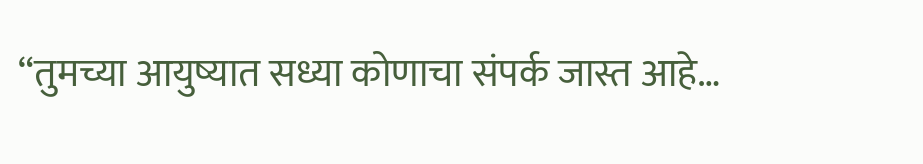“तुमच्या आयुष्यात सध्या कोणाचा संपर्क जास्त आहे…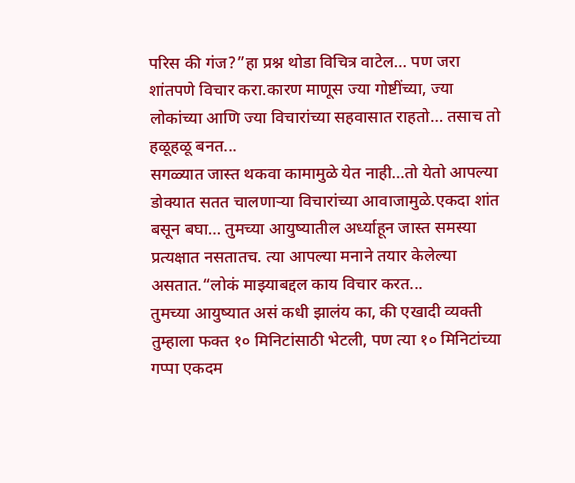परिस की गंज?”हा प्रश्न थोडा विचित्र वाटेल… पण जरा शांतपणे विचार करा.कारण माणूस ज्या गोष्टींच्या, ज्या लोकांच्या आणि ज्या विचारांच्या सहवासात राहतो… तसाच तो हळूहळू बनत...
सगळ्यात जास्त थकवा कामामुळे येत नाही…तो येतो आपल्या डोक्यात सतत चालणाऱ्या विचारांच्या आवाजामुळे.एकदा शांत बसून बघा… तुमच्या आयुष्यातील अर्ध्याहून जास्त समस्या प्रत्यक्षात नसतातच. त्या आपल्या मनाने तयार केलेल्या असतात.“लोकं माझ्याबद्दल काय विचार करत...
तुमच्या आयुष्यात असं कधी झालंय का, की एखादी व्यक्ती तुम्हाला फक्त १० मिनिटांसाठी भेटली, पण त्या १० मिनिटांच्या गप्पा एकदम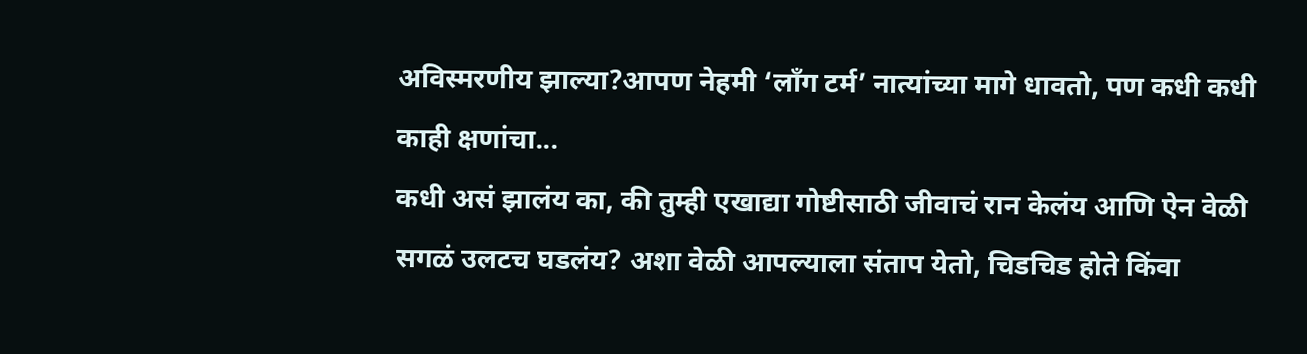अविस्मरणीय झाल्या?आपण नेहमी ‘लाँग टर्म’ नात्यांच्या मागे धावतो, पण कधी कधी काही क्षणांचा...
कधी असं झालंय का, की तुम्ही एखाद्या गोष्टीसाठी जीवाचं रान केलंय आणि ऐन वेळी सगळं उलटच घडलंय? अशा वेळी आपल्याला संताप येतो, चिडचिड होते किंवा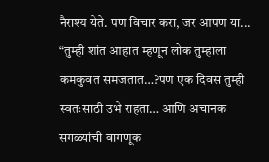नैराश्य येते. पण विचार करा, जर आपण या...
“तुम्ही शांत आहात म्हणून लोक तुम्हाला कमकुवत समजतात…?पण एक दिवस तुम्ही स्वतःसाठी उभे राहता… आणि अचानक सगळ्यांची वागणूक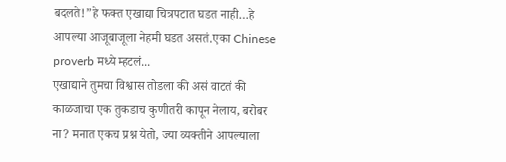बदलते!”हे फक्त एखाद्या चित्रपटात घडत नाही…हे आपल्या आजूबाजूला नेहमी घडत असतं.एका Chinese proverb मध्ये म्हटलं...
एखाद्याने तुमचा विश्वास तोडला की असं वाटतं की काळजाचा एक तुकडाच कुणीतरी कापून नेलाय, बरोबर ना? मनात एकच प्रश्न येतो, ज्या व्यक्तीने आपल्याला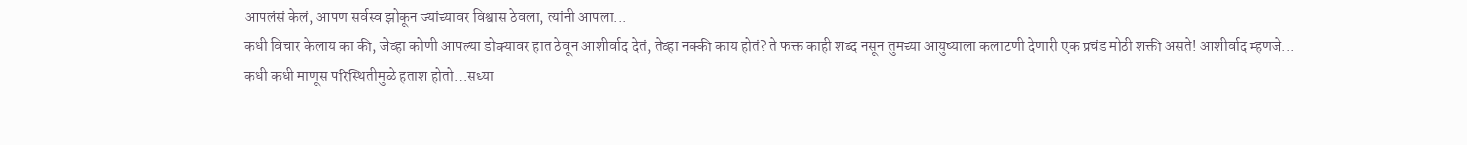आपलंसं केलं, आपण सर्वस्व झोकून ज्यांच्यावर विश्वास ठेवला, त्यांनी आपला...
कधी विचार केलाय का की, जेव्हा कोणी आपल्या डोक्यावर हात ठेवून आशीर्वाद देतं, तेव्हा नक्की काय होतं? ते फक्त काही शब्द नसून तुमच्या आयुष्याला कलाटणी देणारी एक प्रचंड मोठी शक्ती असते! आशीर्वाद म्हणजे...
कधी कधी माणूस परिस्थितीमुळे हताश होतो…सध्या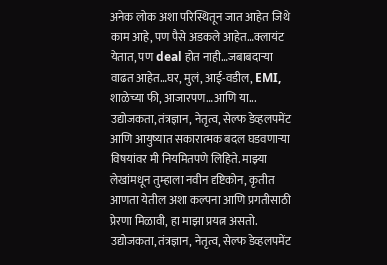अनेक लोक अशा परिस्थितून जात आहेत जिथे काम आहे, पण पैसे अडकले आहेत…क्लायंट येतात, पण deal होत नाही…जबाबदाऱ्या वाढत आहेत…घर, मुलं, आई-वडील, EMI, शाळेच्या फी, आजारपण…आणि या...
उद्योजकता, तंत्रज्ञान, नेतृत्व, सेल्फ डेव्हलपमेंट आणि आयुष्यात सकारात्मक बदल घडवणाऱ्या विषयांवर मी नियमितपणे लिहिते. माझ्या लेखांमधून तुम्हाला नवीन दृष्टिकोन, कृतीत आणता येतील अशा कल्पना आणि प्रगतीसाठी प्रेरणा मिळावी, हा माझा प्रयत्न असतो.
उद्योजकता, तंत्रज्ञान, नेतृत्व, सेल्फ डेव्हलपमेंट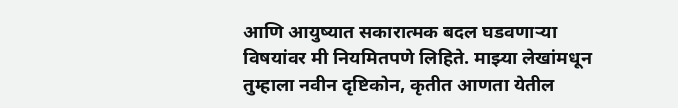आणि आयुष्यात सकारात्मक बदल घडवणाऱ्या विषयांवर मी नियमितपणे लिहिते. माझ्या लेखांमधून तुम्हाला नवीन दृष्टिकोन, कृतीत आणता येतील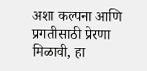अशा कल्पना आणि प्रगतीसाठी प्रेरणा मिळावी, हा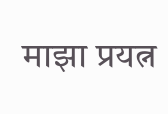माझा प्रयत्न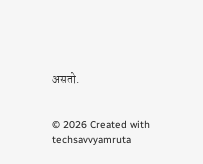असतो.


© 2026 Created with techsavvyamruta